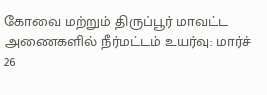கோவை மற்றும் திருப்பூர் மாவட்ட அணைகளில் நீர்மட்டம் உயர்வு: மார்ச் 26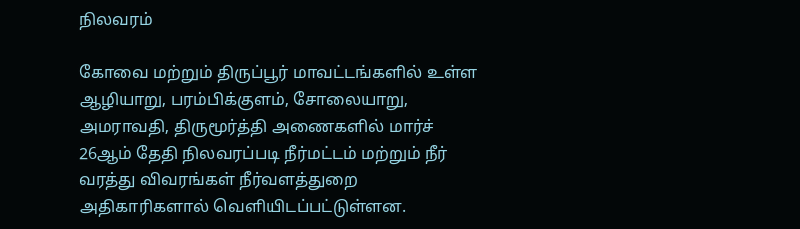நிலவரம்

கோவை மற்றும் திருப்பூர் மாவட்டங்களில் உள்ள ஆழியாறு, பரம்பிக்குளம், சோலையாறு, அமராவதி, திருமூர்த்தி அணைகளில் மார்ச் 26ஆம் தேதி நிலவரப்படி நீர்மட்டம் மற்றும் நீர் வரத்து விவரங்கள் நீர்வளத்துறை அதிகாரிகளால் வெளியிடப்பட்டுள்ளன.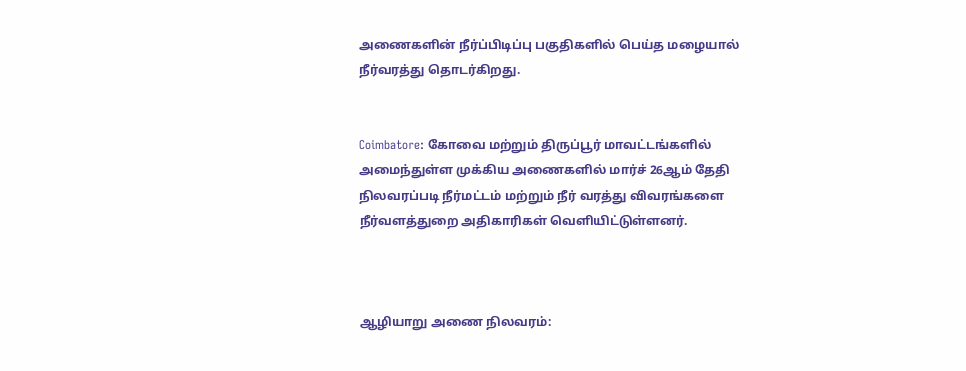அணைகளின் நீர்ப்பிடிப்பு பகுதிகளில் பெய்த மழையால் நீர்வரத்து தொடர்கிறது.


Coimbatore: கோவை மற்றும் திருப்பூர் மாவட்டங்களில் அமைந்துள்ள முக்கிய அணைகளில் மார்ச் 26ஆம் தேதி நிலவரப்படி நீர்மட்டம் மற்றும் நீர் வரத்து விவரங்களை நீர்வளத்துறை அதிகாரிகள் வெளியிட்டுள்ளனர்.



ஆழியாறு அணை நிலவரம்: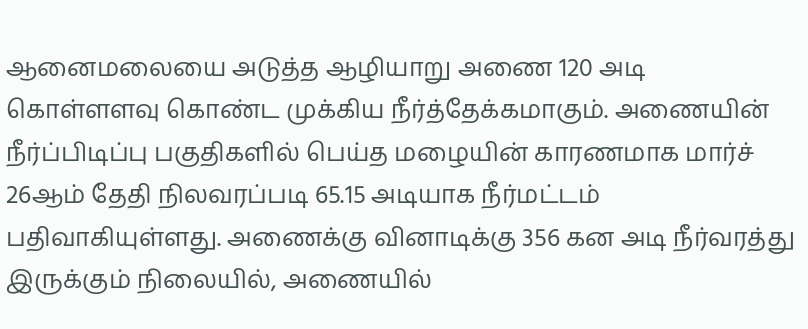ஆனைமலையை அடுத்த ஆழியாறு அணை 120 அடி கொள்ளளவு கொண்ட முக்கிய நீர்த்தேக்கமாகும். அணையின் நீர்ப்பிடிப்பு பகுதிகளில் பெய்த மழையின் காரணமாக மார்ச் 26ஆம் தேதி நிலவரப்படி 65.15 அடியாக நீர்மட்டம் பதிவாகியுள்ளது. அணைக்கு வினாடிக்கு 356 கன அடி நீர்வரத்து இருக்கும் நிலையில், அணையில்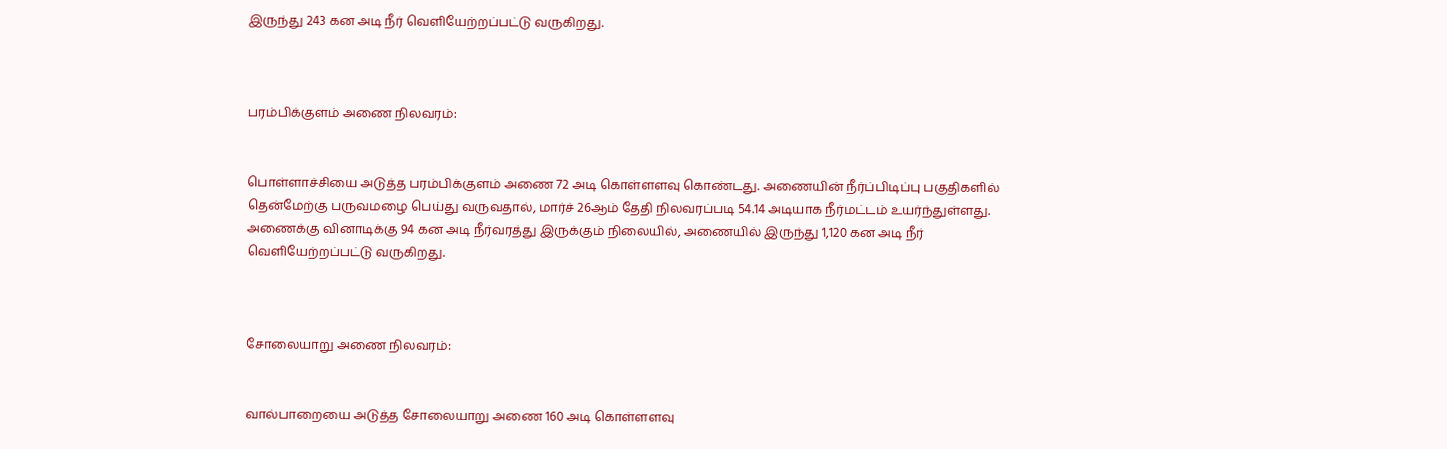இருந்து 243 கன அடி நீர் வெளியேற்றப்பட்டு வருகிறது.



பரம்பிக்குளம் அணை நிலவரம்:


பொள்ளாச்சியை அடுத்த பரம்பிக்குளம் அணை 72 அடி கொள்ளளவு கொண்டது. அணையின் நீர்ப்பிடிப்பு பகுதிகளில் தென்மேற்கு பருவமழை பெய்து வருவதால், மார்ச் 26ஆம் தேதி நிலவரப்படி 54.14 அடியாக நீர்மட்டம் உயர்ந்துள்ளது. அணைக்கு வினாடிக்கு 94 கன அடி நீர்வரத்து இருக்கும் நிலையில், அணையில் இருந்து 1,120 கன அடி நீர் வெளியேற்றப்பட்டு வருகிறது.



சோலையாறு அணை நிலவரம்:


வால்பாறையை அடுத்த சோலையாறு அணை 160 அடி கொள்ளளவு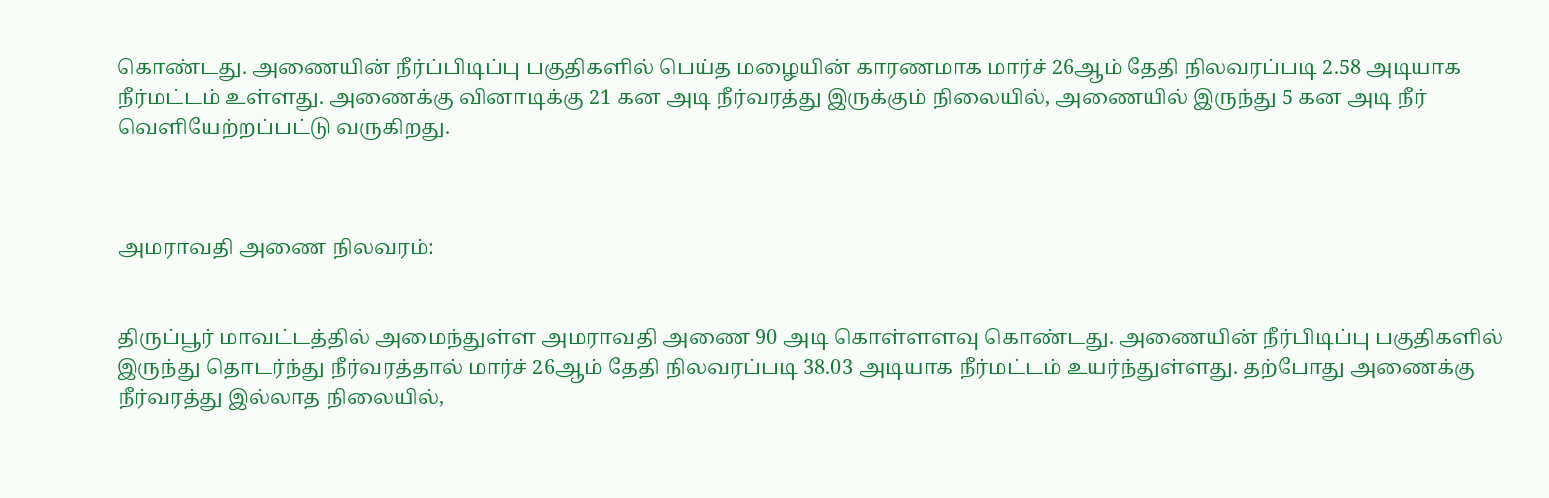கொண்டது. அணையின் நீர்ப்பிடிப்பு பகுதிகளில் பெய்த மழையின் காரணமாக மார்ச் 26ஆம் தேதி நிலவரப்படி 2.58 அடியாக நீர்மட்டம் உள்ளது. அணைக்கு வினாடிக்கு 21 கன அடி நீர்வரத்து இருக்கும் நிலையில், அணையில் இருந்து 5 கன அடி நீர் வெளியேற்றப்பட்டு வருகிறது.



அமராவதி அணை நிலவரம்:


திருப்பூர் மாவட்டத்தில் அமைந்துள்ள அமராவதி அணை 90 அடி கொள்ளளவு கொண்டது. அணையின் நீர்பிடிப்பு பகுதிகளில் இருந்து தொடர்ந்து நீர்வரத்தால் மார்ச் 26ஆம் தேதி நிலவரப்படி 38.03 அடியாக நீர்மட்டம் உயர்ந்துள்ளது. தற்போது அணைக்கு நீர்வரத்து இல்லாத நிலையில்,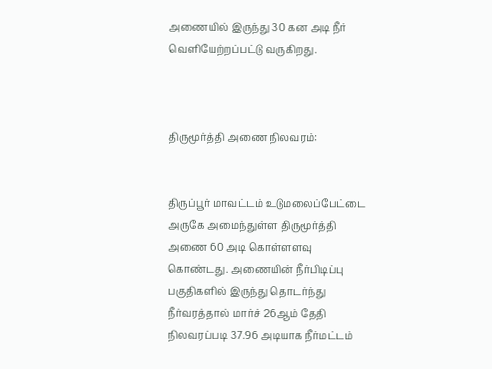அணையில் இருந்து 30 கன அடி நீர் வெளியேற்றப்பட்டு வருகிறது.



திருமூர்த்தி அணை நிலவரம்:


திருப்பூர் மாவட்டம் உடுமலைப்பேட்டை அருகே அமைந்துள்ள திருமூர்த்தி அணை 60 அடி கொள்ளளவு கொண்டது. அணையின் நீர்பிடிப்பு பகுதிகளில் இருந்து தொடர்ந்து நீர்வரத்தால் மார்ச் 26ஆம் தேதி நிலவரப்படி 37.96 அடியாக நீர்மட்டம்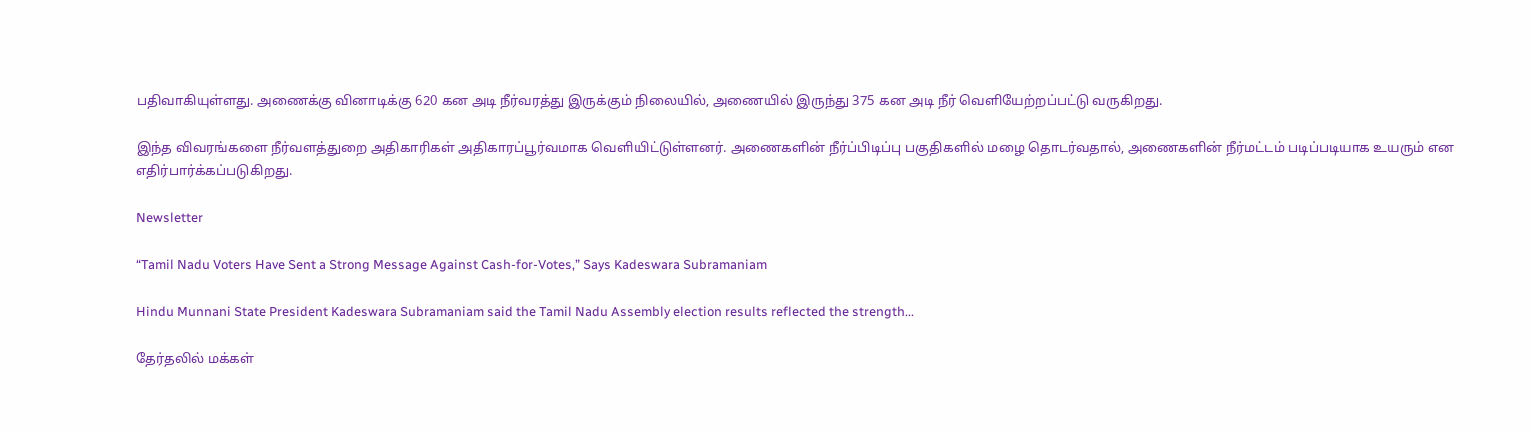பதிவாகியுள்ளது. அணைக்கு வினாடிக்கு 620 கன அடி நீர்வரத்து இருக்கும் நிலையில், அணையில் இருந்து 375 கன அடி நீர் வெளியேற்றப்பட்டு வருகிறது.

இந்த விவரங்களை நீர்வளத்துறை அதிகாரிகள் அதிகாரப்பூர்வமாக வெளியிட்டுள்ளனர். அணைகளின் நீர்ப்பிடிப்பு பகுதிகளில் மழை தொடர்வதால், அணைகளின் நீர்மட்டம் படிப்படியாக உயரும் என எதிர்பார்க்கப்படுகிறது.

Newsletter

“Tamil Nadu Voters Have Sent a Strong Message Against Cash-for-Votes,” Says Kadeswara Subramaniam

Hindu Munnani State President Kadeswara Subramaniam said the Tamil Nadu Assembly election results reflected the strength...

தேர்தலில் மக்கள்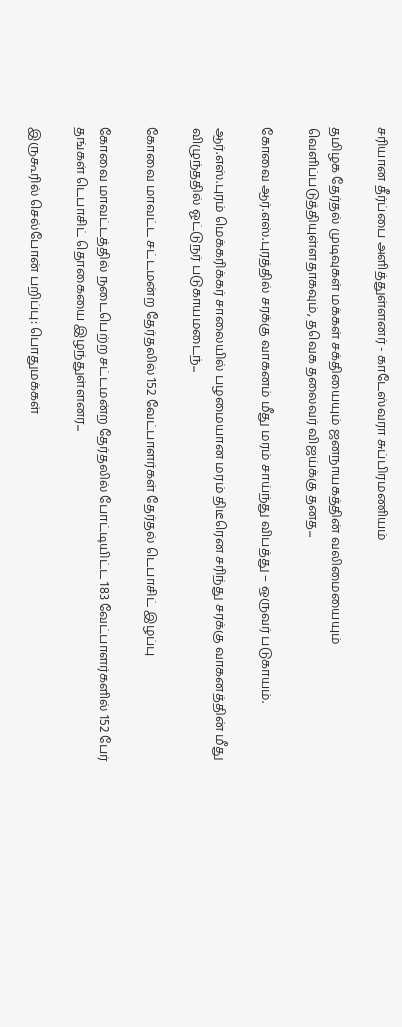சரியான தீர்ப்பை அளித்துள்ளனர் - காடேஸ்வரா சுப்பிரமணியம்

தமிழக தேர்தல் முடிவுகள் மக்கள் சக்தியையும் ஜனநாயகத்தின் வலிமையையும் வெளிப்படுத்தியுள்ளதாகவும், தவெக தலைவர் விஜய்க்கு தனத...

கோவை ஆர்.எஸ்.புரத்தில் சரக்கு வாகனம் மீது மரம் சாய்ந்து விபத்து – ஒருவர் படுகாயம்.

ஆர்.எஸ்.புரம் மெக்கரிக்கர் சாலையில் பழமையான மரம் திடீரென சரிந்து சரக்கு வாகனத்தின் மீது விழுந்ததில் ஓட்டுநர் படுகாயமடைந்...

கோவை மாவட்ட சட்டமன்ற தேர்தலில் 152 வேட்பாளர்கள் தேர்தல் டெபாசிட் இழப்பு

கோவை மாவட்டத்தில் நடைபெற்ற சட்டமன்ற தேர்தலில் போட்டியிட்ட 183 வேட்பாளர்களில் 152 பேர் தங்கள் டெபாசிட் தொகையை இழந்துள்ளனர...

இருகூரில் செல்போன் பறிப்பு: பொதுமக்கள்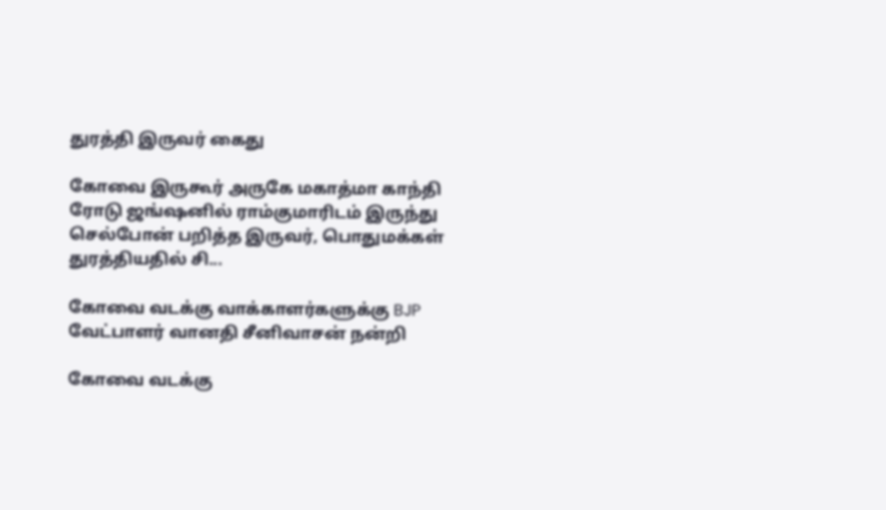துரத்தி இருவர் கைது

கோவை இருகூர் அருகே மகாத்மா காந்தி ரோடு ஜங்ஷனில் ராம்குமாரிடம் இருந்து செல்போன் பறித்த இருவர், பொதுமக்கள் துரத்தியதில் சி...

கோவை வடக்கு வாக்காளர்களுக்கு BJP வேட்பாளர் வானதி சீனிவாசன் நன்றி

கோவை வடக்கு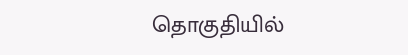தொகுதியில்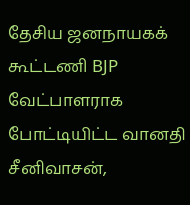தேசிய ஜனநாயகக் கூட்டணி BJP வேட்பாளராக போட்டியிட்ட வானதி சீனிவாசன்,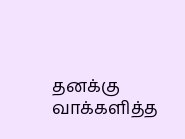தனக்கு வாக்களித்த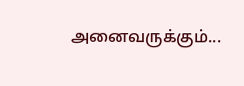அனைவருக்கும்...